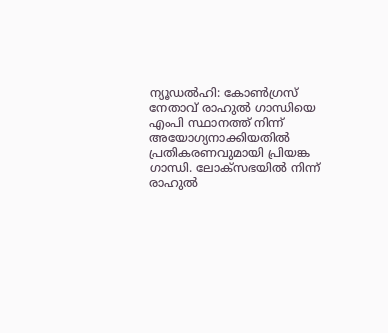ന്യൂഡൽഹി: കോൺഗ്രസ് നേതാവ് രാഹുൽ ഗാന്ധിയെ എംപി സ്ഥാനത്ത് നിന്ന് അയോഗ്യനാക്കിയതിൽ പ്രതികരണവുമായി പ്രിയങ്ക ഗാന്ധി. ലോക്സഭയിൽ നിന്ന് രാഹുൽ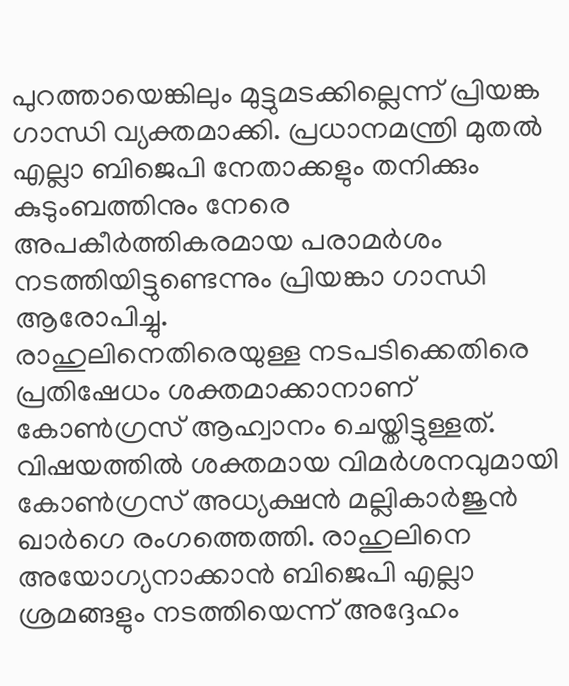പുറത്തായെങ്കിലും മുട്ടുമടക്കില്ലെന്ന് പ്രിയങ്ക ഗാന്ധി വ്യക്തമാക്കി. പ്രധാനമന്ത്രി മുതൽ എല്ലാ ബിജെപി നേതാക്കളും തനിക്കും കുടുംബത്തിനും നേരെ അപകീർത്തികരമായ പരാമർശം നടത്തിയിട്ടുണ്ടെന്നും പ്രിയങ്കാ ഗാന്ധി ആരോപിച്ചു.
രാഹുലിനെതിരെയുള്ള നടപടിക്കെതിരെ പ്രതിഷേധം ശക്തമാക്കാനാണ് കോൺഗ്രസ് ആഹ്വാനം ചെയ്തിട്ടുള്ളത്. വിഷയത്തിൽ ശക്തമായ വിമർശനവുമായി കോൺഗ്രസ് അധ്യക്ഷൻ മല്ലികാർജുൻ ഖാർഗെ രംഗത്തെത്തി. രാഹുലിനെ അയോഗ്യനാക്കാൻ ബിജെപി എല്ലാ ശ്രമങ്ങളും നടത്തിയെന്ന് അദ്ദേഹം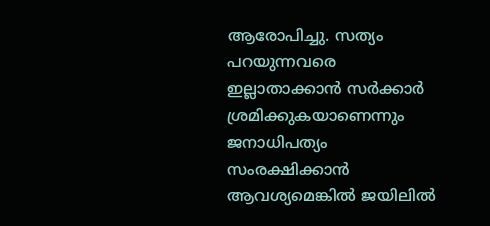ആരോപിച്ചു. സത്യം പറയുന്നവരെ ഇല്ലാതാക്കാൻ സർക്കാർ ശ്രമിക്കുകയാണെന്നും ജനാധിപത്യം സംരക്ഷിക്കാൻ ആവശ്യമെങ്കിൽ ജയിലിൽ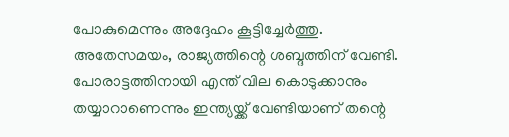പോകുമെന്നും അദ്ദേഹം കൂട്ടിച്ചേർത്തു.
അതേസമയം, രാജ്യത്തിന്റെ ശബ്ദത്തിന് വേണ്ടി. പോരാട്ടത്തിനായി എന്ത് വില കൊടുക്കാനും തയ്യാറാണെന്നും ഇന്ത്യയ്ക്ക് വേണ്ടിയാണ് തന്റെ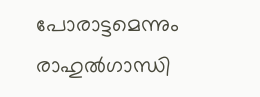പോരാട്ടമെന്നും രാഹുൽഗാന്ധി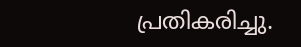പ്രതികരിച്ചു.